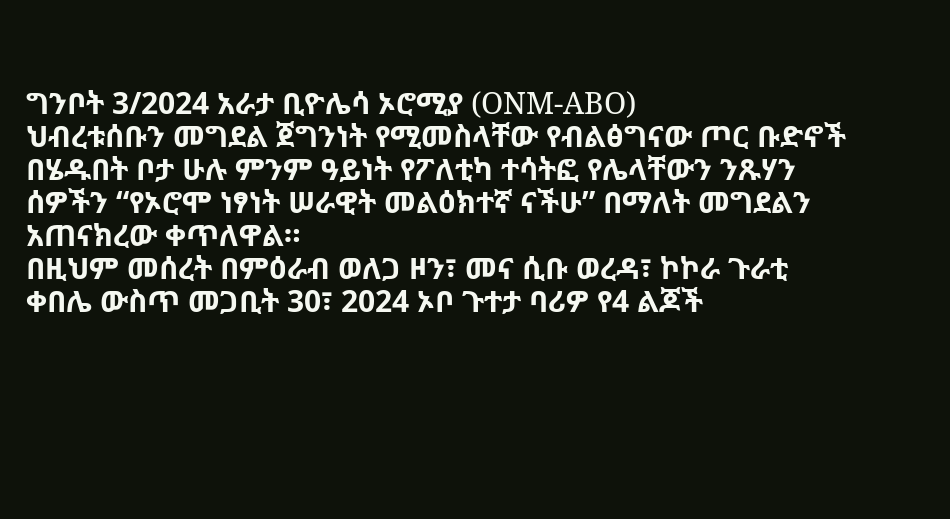ግንቦት 3/2024 አራታ ቢዮሌሳ ኦሮሚያ (ONM-ABO)
ህብረቱሰቡን መግደል ጀግንነት የሚመስላቸው የብልፅግናው ጦር ቡድኖች በሄዱበት ቦታ ሁሉ ምንም ዓይነት የፖለቲካ ተሳትፎ የሌላቸውን ንጹሃን ሰዎችን “የኦሮሞ ነፃነት ሠራዊት መልዕክተኛ ናችሁ” በማለት መግደልን አጠናክረው ቀጥለዋል።
በዚህም መሰረት በምዕራብ ወለጋ ዞን፣ መና ሲቡ ወረዳ፣ ኮኮራ ጉራቲ ቀበሌ ውስጥ መጋቢት 30፣ 2024 ኦቦ ጉተታ ባሪዎ የ4 ልጆች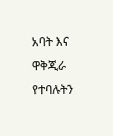አባት እና ዋቅጂራ የተባሉትን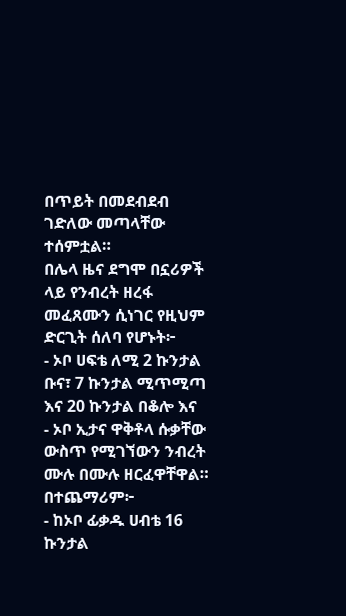በጥይት በመደብደብ ገድለው መጣላቸው ተሰምቷል።
በሌላ ዜና ደግሞ በኗሪዎች ላይ የንብረት ዘረፋ መፈጸሙን ሲነገር የዚህም ድርጊት ሰለባ የሆኑት፦
- ኦቦ ሀፍቴ ለሚ 2 ኩንታል ቡና፣ 7 ኩንታል ሚጥሚጣ እና 20 ኩንታል በቆሎ እና
- ኦቦ ኢታና ዋቅቶላ ሱቃቸው ውስጥ የሚገኘውን ንብረት ሙሉ በሙሉ ዘርፈዋቸዋል።
በተጨማሪም፦
- ከኦቦ ፊቃዱ ሀብቴ 16 ኩንታል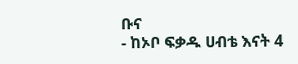ቡና
- ከኦቦ ፍቃዱ ሀብቴ እናት 4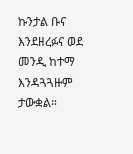ኩንታል ቡና እንደዘረፉና ወደ መንዲ ከተማ እንዳጓጓዙም ታውቋል።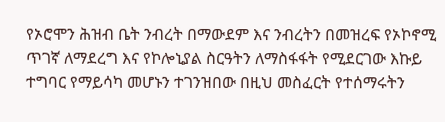የኦሮሞን ሕዝብ ቤት ንብረት በማውደም እና ንብረትን በመዝረፍ የኦኮኖሚ ጥገኛ ለማደረግ እና የኮሎኒያል ስርዓትን ለማስፋፋት የሚደርገው እኩይ ተግባር የማይሳካ መሆኑን ተገንዝበው በዚህ መስፈርት የተሰማሩትን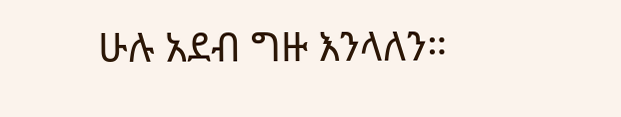ሁሉ አደብ ግዙ እንላለን።